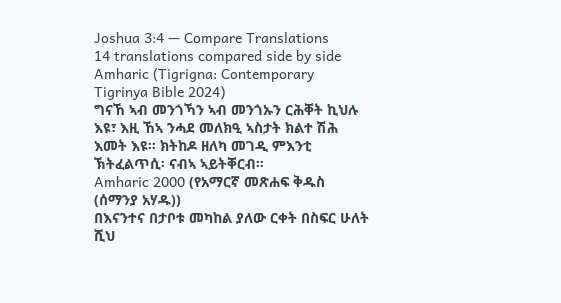Joshua 3:4 — Compare Translations
14 translations compared side by side
Amharic (Tigrigna: Contemporary Tigrinya Bible 2024)
ግናኸ ኣብ መንጎኻን ኣብ መንጎኡን ርሕቐት ኪህሉ እዩ፣ እዚ ኸኣ ንሓደ መለክዒ ኣስታት ክልተ ሽሕ እመት እዩ። ክትከዶ ዘለካ መገዲ ምእንቲ ኽትፈልጥሲ፡ ናብኣ ኣይትቐርብ።
Amharic 2000 (የአማርኛ መጽሐፍ ቅዱስ (ሰማንያ አሃዱ))
በእናንተና በታቦቱ መካከል ያለው ርቀት በስፍር ሁለት ሺህ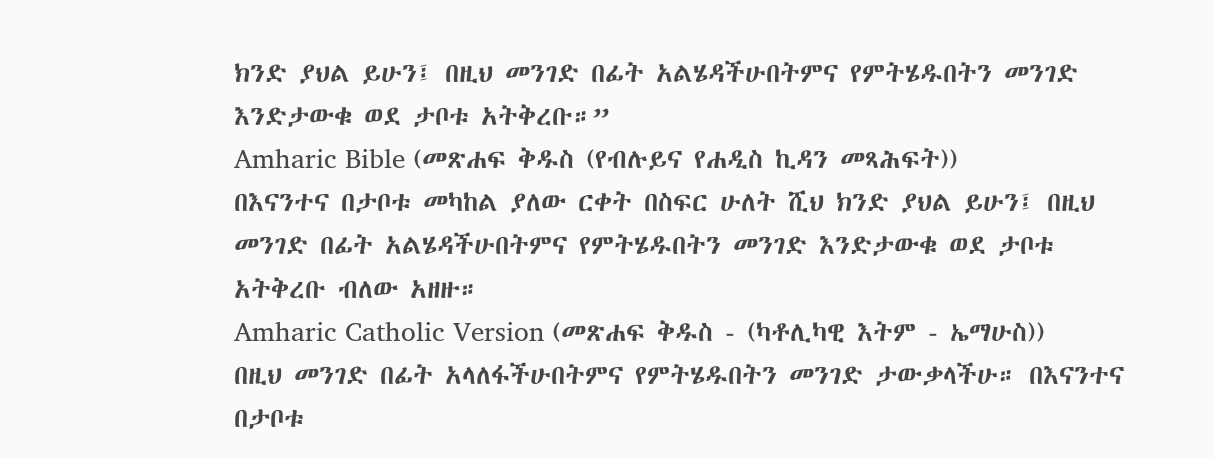ክንድ ያህል ይሁን፤ በዚህ መንገድ በፊት አልሄዳችሁበትምና የምትሄዱበትን መንገድ እንድታውቁ ወደ ታቦቱ አትቅረቡ።”
Amharic Bible (መጽሐፍ ቅዱስ (የብሉይና የሐዲስ ኪዳን መጻሕፍት))
በእናንተና በታቦቱ መካከል ያለው ርቀት በስፍር ሁለት ሺህ ክንድ ያህል ይሁን፤ በዚህ መንገድ በፊት አልሄዳችሁበትምና የምትሄዱበትን መንገድ እንድታውቁ ወደ ታቦቱ አትቅረቡ ብለው አዘዙ።
Amharic Catholic Version (መጽሐፍ ቅዱስ - (ካቶሊካዊ እትም - ኤማሁስ))
በዚህ መንገድ በፊት አላለፋችሁበትምና የምትሄዱበትን መንገድ ታውቃላችሁ። በእናንተና በታቦቱ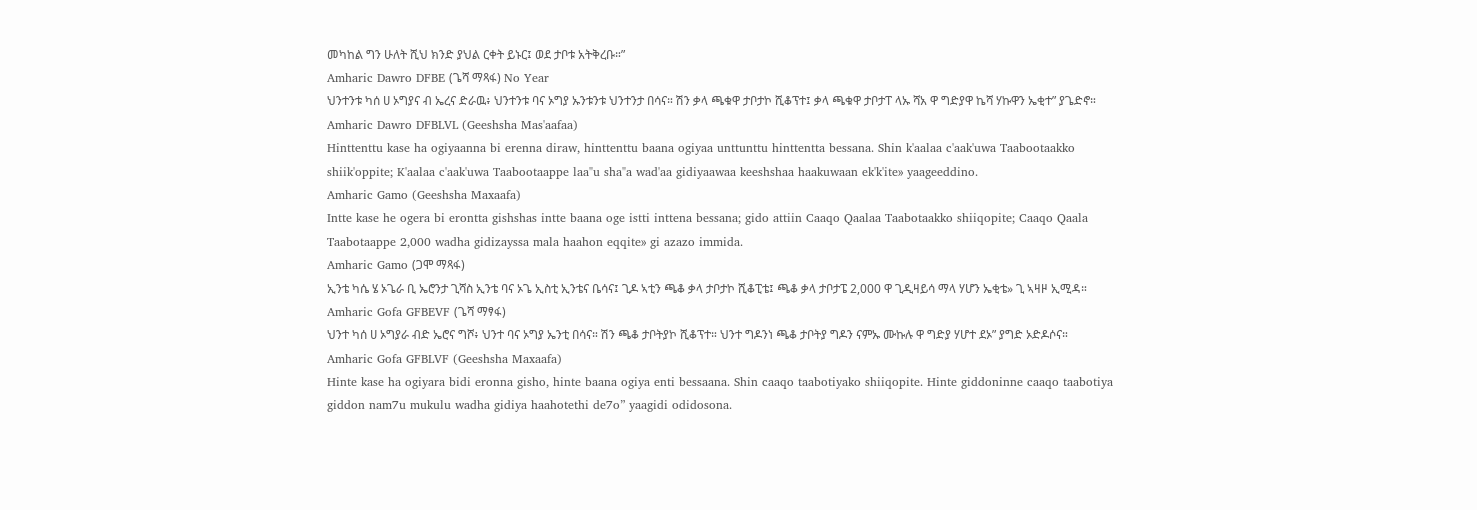መካከል ግን ሁለት ሺህ ክንድ ያህል ርቀት ይኑር፤ ወደ ታቦቱ አትቅረቡ።”
Amharic Dawro DFBE (ጌሻ ማጻፋ) No Year
ህንተንቱ ካሰ ሀ ኦግያና ብ ኤረና ድራዉ፥ ህንተንቱ ባና ኦግያ ኡንቱንቱ ህንተንታ በሳና። ሽን ቃላ ጫቁዋ ታቦታኮ ሺቆፕተ፤ ቃላ ጫቁዋ ታቦታፐ ላኡ ሻአ ዋ ግድያዋ ኬሻ ሃኩዋን ኤቂተ” ያጌድኖ።
Amharic Dawro DFBLVL (Geeshsha Mas'aafaa)
Hinttenttu kase ha ogiyaanna bi erenna diraw, hinttenttu baana ogiyaa unttunttu hinttentta bessana. Shin k'aalaa c'aak'uwa Taabootaakko shiik'oppite; K'aalaa c'aak'uwa Taabootaappe laa"u sha"a wad'aa gidiyaawaa keeshshaa haakuwaan ek'k'ite» yaageeddino.
Amharic Gamo (Geeshsha Maxaafa)
Intte kase he ogera bi erontta gishshas intte baana oge istti inttena bessana; gido attiin Caaqo Qaalaa Taabotaakko shiiqopite; Caaqo Qaala Taabotaappe 2,000 wadha gidizayssa mala haahon eqqite» gi azazo immida.
Amharic Gamo (ጋሞ ማጻፋ)
ኢንቴ ካሴ ሄ ኦጌራ ቢ ኤሮንታ ጊሻስ ኢንቴ ባና ኦጌ ኢስቲ ኢንቴና ቤሳና፤ ጊዶ ኣቲን ጫቆ ቃላ ታቦታኮ ሺቆፒቴ፤ ጫቆ ቃላ ታቦታፔ 2,000 ዋ ጊዲዛይሳ ማላ ሃሆን ኤቂቴ» ጊ ኣዛዞ ኢሚዳ።
Amharic Gofa GFBEVF (ጌሻ ማፃፋ)
ህንተ ካሰ ሀ ኦግያራ ብድ ኤሮና ግሾ፥ ህንተ ባና ኦግያ ኤንቲ በሳና። ሽን ጫቆ ታቦትያኮ ሺቆፕተ። ህንተ ግዶንነ ጫቆ ታቦትያ ግዶን ናምኡ ሙኩሉ ዋ ግድያ ሃሆተ ደኦ” ያግድ ኦድዶሶና።
Amharic Gofa GFBLVF (Geeshsha Maxaafa)
Hinte kase ha ogiyara bidi eronna gisho, hinte baana ogiya enti bessaana. Shin caaqo taabotiyako shiiqopite. Hinte giddoninne caaqo taabotiya giddon nam7u mukulu wadha gidiya haahotethi de7o” yaagidi odidosona.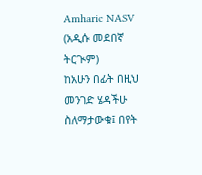Amharic NASV (አዲሱ መደበኛ ትርጒም)
ከአሁን በፊት በዚህ መንገድ ሄዳችሁ ስለማታውቁ፤ በየት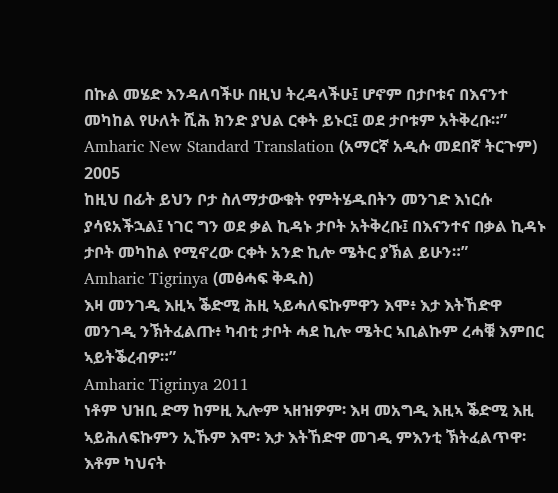በኩል መሄድ እንዳለባችሁ በዚህ ትረዳላችሁ፤ ሆኖም በታቦቱና በእናንተ መካከል የሁለት ሺሕ ክንድ ያህል ርቀት ይኑር፤ ወደ ታቦቱም አትቅረቡ።”
Amharic New Standard Translation (አማርኛ አዲሱ መደበኛ ትርጉም) 2005
ከዚህ በፊት ይህን ቦታ ስለማታውቁት የምትሄዱበትን መንገድ እነርሱ ያሳዩአችኋል፤ ነገር ግን ወደ ቃል ኪዳኑ ታቦት አትቅረቡ፤ በእናንተና በቃል ኪዳኑ ታቦት መካከል የሚኖረው ርቀት አንድ ኪሎ ሜትር ያኽል ይሁን።”
Amharic Tigrinya (መፅሓፍ ቅዱስ)
እዛ መንገዲ እዚኣ ቕድሚ ሕዚ ኣይሓለፍኩምዋን እሞ፥ እታ እትኸድዋ መንገዲ ንኽትፈልጡ፥ ካብቲ ታቦት ሓደ ኪሎ ሜትር ኣቢልኩም ረሓቑ እምበር ኣይትቕረብዎ።”
Amharic Tigrinya 2011
ነቶም ህዝቢ ድማ ከምዚ ኢሎም ኣዘዝዎም፡ እዛ መአግዲ እዚኣ ቕድሚ እዚ ኣይሕለፍኩምን ኢኹም እሞ፡ እታ እትኸድዋ መገዲ ምእንቲ ኽትፈልጥዋ፡ እቶም ካህናት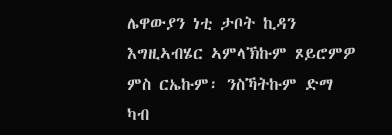ሌዋውያን ነቲ ታቦት ኪዳን እግዚኣብሄር ኣምላኽኩም ጾይሮምዎ ምስ ርኤኩም፡ ንስኻትኩም ድማ ካብ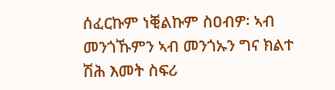ሰፈርኩም ነቒልኩም ስዐብዎ፡ ኣብ መንጎኹምን ኣብ መንጎኡን ግና ክልተ ሽሕ እመት ስፍሪ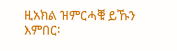ዚአክል ዝምርሓቑ ይኹን እምበር፡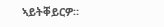ኣይትቐይርዎ።